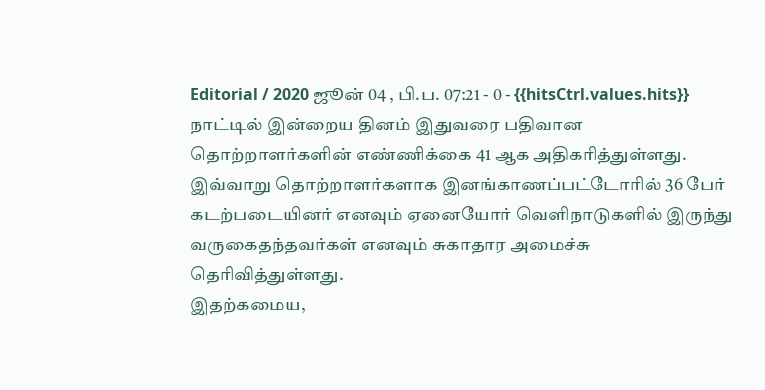Editorial / 2020 ஜூன் 04 , பி.ப. 07:21 - 0 - {{hitsCtrl.values.hits}}
நாட்டில் இன்றைய தினம் இதுவரை பதிவான தொற்றாளர்களின் எண்ணிக்கை 41 ஆக அதிகரித்துள்ளது.
இவ்வாறு தொற்றாளர்களாக இனங்காணப்பட்டோரில் 36 பேர் கடற்படையினர் எனவும் ஏனையோர் வெளிநாடுகளில் இருந்து வருகைதந்தவர்கள் எனவும் சுகாதார அமைச்சு தெரிவித்துள்ளது.
இதற்கமைய,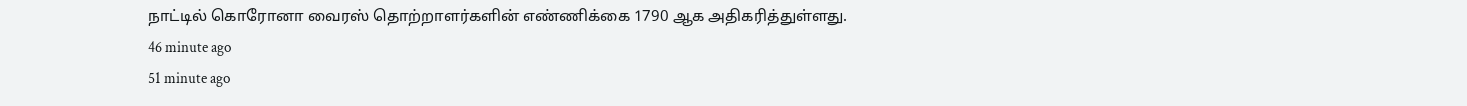நாட்டில் கொரோனா வைரஸ் தொற்றாளர்களின் எண்ணிக்கை 1790 ஆக அதிகரித்துள்ளது.
46 minute ago
51 minute ago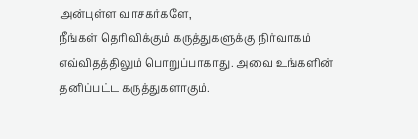அன்புள்ள வாசகர்களே,
நீங்கள் தெரிவிக்கும் கருத்துகளுக்கு நிர்வாகம் எவ்விதத்திலும் பொறுப்பாகாது. அவை உங்களின் தனிப்பட்ட கருத்துகளாகும்.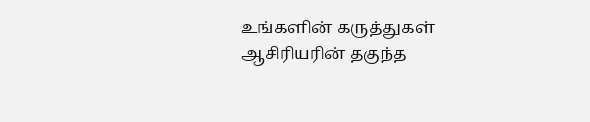உங்களின் கருத்துகள் ஆசிரியரின் தகுந்த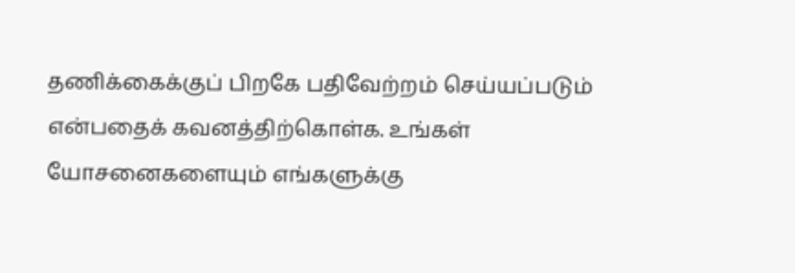தணிக்கைக்குப் பிறகே பதிவேற்றம் செய்யப்படும் என்பதைக் கவனத்திற்கொள்க. உங்கள் யோசனைகளையும் எங்களுக்கு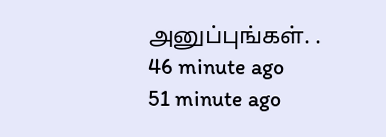அனுப்புங்கள். .
46 minute ago
51 minute ago